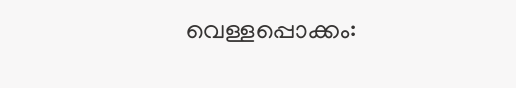വെള്ളപ്പൊക്കം: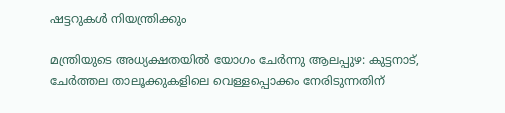ഷട്ടറുകൾ നിയന്ത്രിക്കും

മന്ത്രിയുടെ അധ്യക്ഷതയില്‍ യോഗം ചേര്‍ന്നു ആലപ്പുഴ: കുട്ടനാട്, ചേര്‍ത്തല താലൂക്കുകളിലെ വെള്ളപ്പൊക്കം നേരിടുന്നതിന്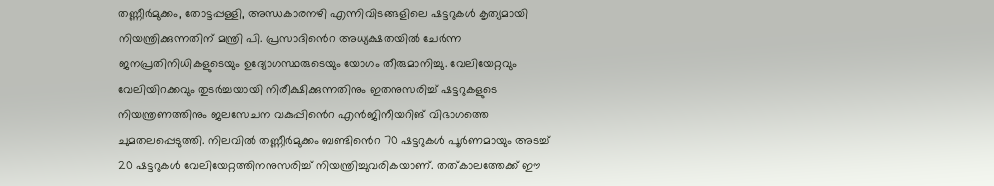തണ്ണീര്‍മുക്കം, തോട്ടപ്പള്ളി, അന്ധകാരനഴി എന്നിവിടങ്ങളിലെ ഷട്ടറുകള്‍ കൃത്യമായി നിയന്ത്രിക്കുന്നതിന് മന്ത്രി പി. പ്രസാദിൻെറ അധ്യക്ഷതയില്‍ ചേര്‍ന്ന ജനപ്രതിനിധികളുടെയും ഉദ്യോഗസ്ഥരുടെയും യോഗം തീരുമാനിച്ചു. വേലിയേറ്റവും വേലിയിറക്കവും തുടര്‍ച്ചയായി നിരീക്ഷിക്കുന്നതിനും ഇതനുസരിച്ച് ഷട്ടറുകളുടെ നിയന്ത്രണത്തിനും ജലസേചന വകുപ്പിൻെറ എന്‍ജിനീയറിങ് വിഭാഗത്തെ ചുമതലപ്പെടുത്തി. നിലവില്‍ തണ്ണീര്‍മുക്കം ബണ്ടിൻെറ 70 ഷട്ടറുകള്‍ പൂര്‍ണമായും അടച്ച് 20 ഷട്ടറുകള്‍ വേലിയേറ്റത്തിനനുസരിച്ച് നിയന്ത്രിച്ചുവരികയാണ്. തത്കാലത്തേക്ക് ഈ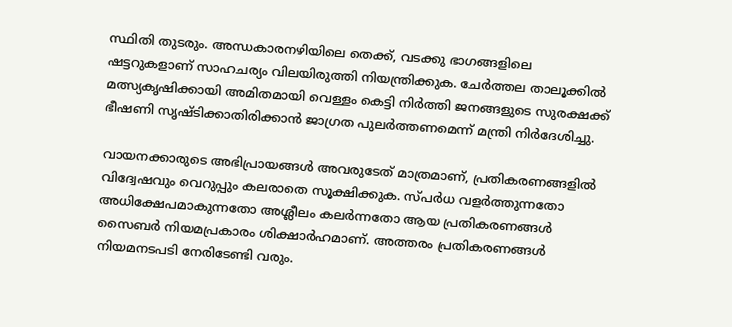സ്ഥിതി തുടരും. അന്ധകാരനഴിയിലെ തെക്ക്, വടക്കു ഭാഗങ്ങളിലെ ഷട്ടറുകളാണ് സാഹചര്യം വിലയിരുത്തി നിയന്ത്രിക്കുക. ചേര്‍ത്തല താലൂക്കില്‍ മത്സ്യകൃഷിക്കായി അമിതമായി വെള്ളം കെട്ടി നിര്‍ത്തി ജനങ്ങളുടെ സുരക്ഷക്ക് ഭീഷണി സൃഷ്ടിക്കാതിരിക്കാന്‍ ജാഗ്രത പുലര്‍ത്തണമെന്ന് മന്ത്രി നിര്‍ദേശിച്ചു.

വായനക്കാരുടെ അഭിപ്രായങ്ങള്‍ അവരുടേത് മാത്രമാണ്, പ്രതികരണങ്ങളിൽ വിദ്വേഷവും വെറുപ്പും കലരാതെ സൂക്ഷിക്കുക. സ്പർധ വളർത്തുന്നതോ അധിക്ഷേപമാകുന്നതോ അശ്ലീലം കലർന്നതോ ആയ പ്രതികരണങ്ങൾ സൈബർ നിയമപ്രകാരം ശിക്ഷാർഹമാണ്. അത്തരം പ്രതികരണങ്ങൾ നിയമനടപടി നേരിടേണ്ടി വരും.